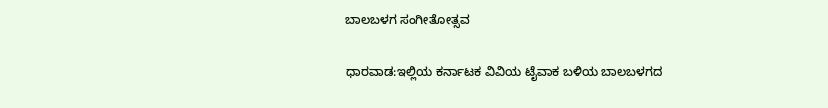ಬಾಲಬಳಗ ಸಂಗೀತೋತ್ಸವ

ಧಾರವಾಡ:ಇಲ್ಲಿಯ ಕರ್ನಾಟಕ ವಿವಿಯ ಟೈವಾಕ ಬಳಿಯ ಬಾಲಬಳಗದ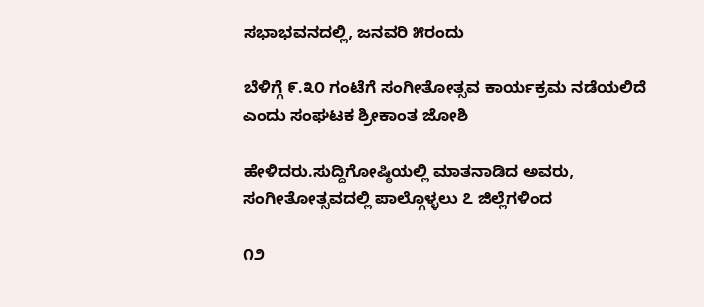ಸಭಾಭವನದಲ್ಲಿ, ಜನವರಿ ೫ರಂದು

ಬೆಳಿಗ್ಗೆ ೯.೩೦ ಗಂಟೆಗೆ ಸಂಗೀತೋತ್ಸವ ಕಾರ್ಯಕ್ರಮ ನಡೆಯಲಿದೆ ಎಂದು ಸಂಘಟಕ ಶ್ರೀಕಾಂತ ಜೋಶಿ

ಹೇಳಿದರು.ಸುದ್ದಿಗೋಷ್ಠಿಯಲ್ಲಿ ಮಾತನಾಡಿದ ಅವರು, ಸಂಗೀತೋತ್ಸವದಲ್ಲಿ ಪಾಲ್ಗೊಳ್ಳಲು ೭ ಜಿಲ್ಲೆಗಳಿಂದ

೧೨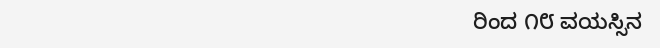ರಿಂದ ೧೮ ವಯಸ್ಸಿನ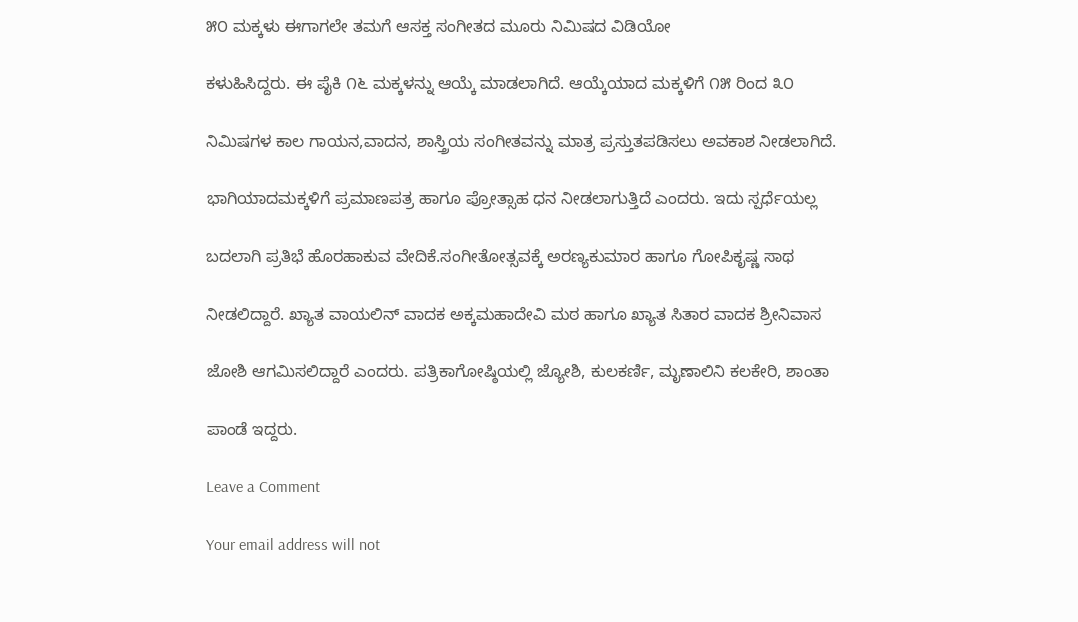೫೦ ಮಕ್ಕಳು ಈಗಾಗಲೇ ತಮಗೆ ಆಸಕ್ತ ಸಂಗೀತದ ಮೂರು ನಿಮಿಷದ ವಿಡಿಯೋ

ಕಳುಹಿಸಿದ್ದರು. ಈ ಪೈಕಿ ೧೬ ಮಕ್ಕಳನ್ನು ಆಯ್ಕೆ ಮಾಡಲಾಗಿದೆ. ಆಯ್ಕೆಯಾದ ಮಕ್ಕಳಿಗೆ ೧೫ ರಿಂದ ೩೦

ನಿಮಿಷಗಳ ಕಾಲ ಗಾಯನ,ವಾದನ, ಶಾಸ್ತ್ರಿಯ ಸಂಗೀತವನ್ನು ಮಾತ್ರ ಪ್ರಸ್ತುತಪಡಿಸಲು ಅವಕಾಶ ನೀಡಲಾಗಿದೆ.

ಭಾಗಿಯಾದಮಕ್ಕಳಿಗೆ ಪ್ರಮಾಣಪತ್ರ ಹಾಗೂ ಪ್ರೋತ್ಸಾಹ ಧನ ನೀಡಲಾಗುತ್ತಿದೆ ಎಂದರು. ಇದು ಸ್ಪರ್ಧೆಯಲ್ಲ

ಬದಲಾಗಿ ಪ್ರತಿಭೆ ಹೊರಹಾಕುವ ವೇದಿಕೆ.ಸಂಗೀತೋತ್ಸವಕ್ಕೆ ಅರಣ್ಯಕುಮಾರ ಹಾಗೂ ಗೋಪಿಕೃಷ್ಣ ಸಾಥ

ನೀಡಲಿದ್ದಾರೆ. ಖ್ಯಾತ ವಾಯಲಿನ್ ವಾದಕ ಅಕ್ಕಮಹಾದೇವಿ ಮಠ ಹಾಗೂ ಖ್ಯಾತ ಸಿತಾರ ವಾದಕ ಶ್ರೀನಿವಾಸ

ಜೋಶಿ ಆಗಮಿಸಲಿದ್ದಾರೆ ಎಂದರು. ಪತ್ರಿಕಾಗೋಷ್ಠಿಯಲ್ಲಿ ಜ್ಯೋಶಿ, ಕುಲಕರ್ಣಿ, ಮೃಣಾಲಿನಿ ಕಲಕೇರಿ, ಶಾಂತಾ

ಪಾಂಡೆ ಇದ್ದರು.

Leave a Comment

Your email address will not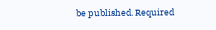be published. Required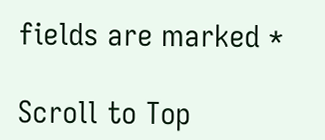fields are marked *

Scroll to Top